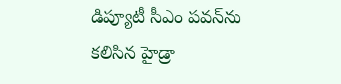డిప్యూటీ సీఎం పవన్‌ను కలిసిన హైడ్రా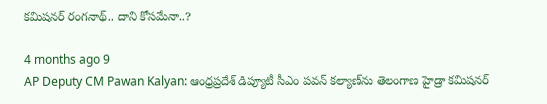కమిషనర్‌ రంగనాథ్‌.. దాని కోసమేనా..?

4 months ago 9
AP Deputy CM Pawan Kalyan: ఆంధ్రప్రదేశ్‌ డిప్యూటీ సీఎం పవన్‌ కల్యాణ్‌ను తెలంగాణ హైడ్రా కమిషనర్‌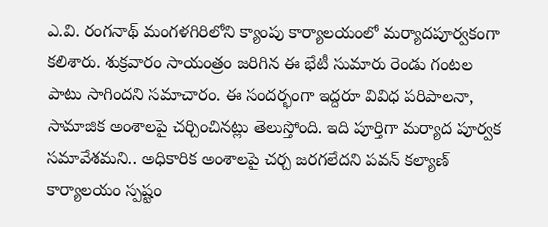ఎ.వి. రంగనాథ్‌ మంగళగిరిలోని క్యాంపు కార్యాలయంలో మర్యాదపూర్వకంగా కలిశారు. శుక్రవారం సాయంత్రం జరిగిన ఈ భేటీ సుమారు రెండు గంటల పాటు సాగిందని సమాచారం. ఈ సందర్భంగా ఇద్దరూ వివిధ పరిపాలనా, సామాజిక అంశాలపై చర్చించినట్లు తెలుస్తోంది. ఇది పూర్తిగా మర్యాద పూర్వక సమావేశమని.. అధికారిక అంశాలపై చర్చ జరగలేదని పవన్‌ కల్యాణ్‌ కార్యాలయం స్పష్టం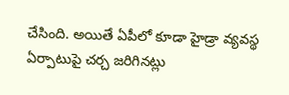చేసింది. అయితే ఏపీలో కూడా హైడ్రా వ్యవస్థ ఏర్పాటుపై చర్చ జరిగినట్లు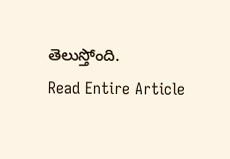తెలుస్తోంది.
Read Entire Article